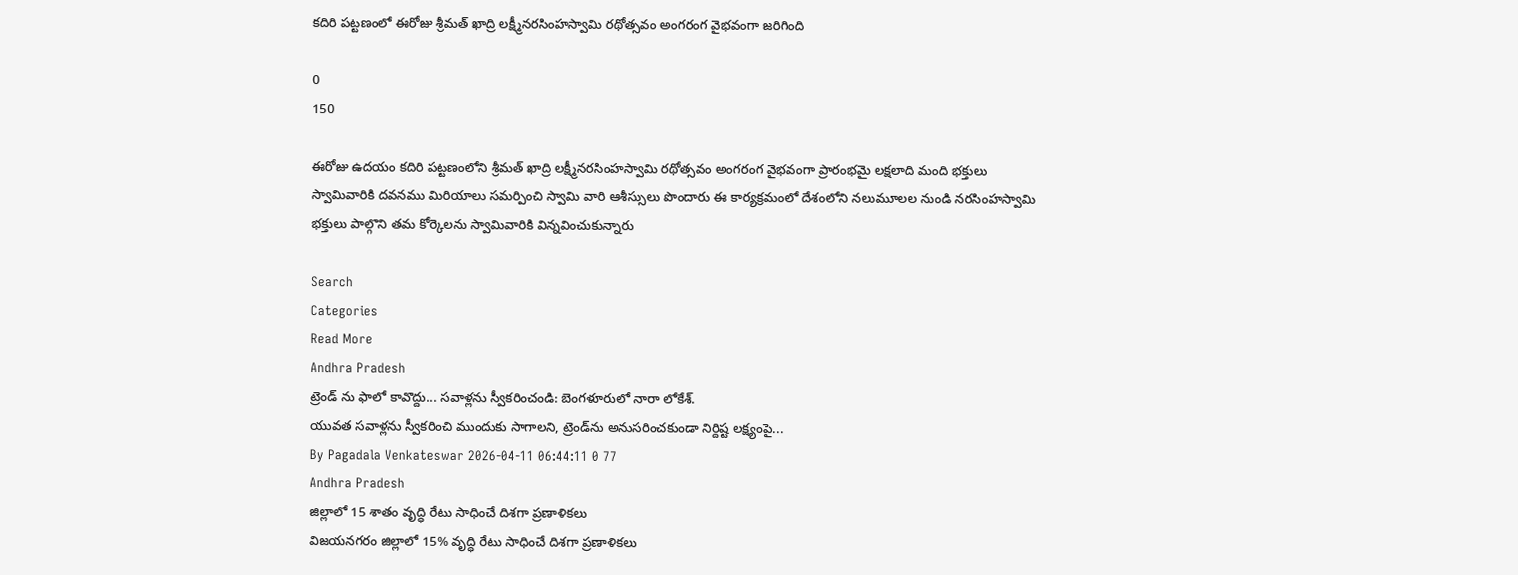కదిరి పట్టణంలో ఈరోజు శ్రీమత్ ఖాద్రి లక్ష్మీనరసింహస్వామి రథోత్సవం అంగరంగ వైభవంగా జరిగింది

0
150

ఈరోజు ఉదయం కదిరి పట్టణంలోని శ్రీమత్ ఖాద్రి లక్ష్మీనరసింహస్వామి రథోత్సవం అంగరంగ వైభవంగా ప్రారంభమై లక్షలాది మంది భక్తులు స్వామివారికి దవనము మిరియాలు సమర్పించి స్వామి వారి ఆశీస్సులు పొందారు ఈ కార్యక్రమంలో దేశంలోని నలుమూలల నుండి నరసింహస్వామి భక్తులు పాల్గొని తమ కోర్కెలను స్వామివారికి విన్నవించుకున్నారు

Search
Categories
Read More
Andhra Pradesh
ట్రెండ్ ను ఫాలో కావొద్దు... సవాళ్లను స్వీకరించండి: బెంగళూరులో నారా లోకేశ్.
యువత సవాళ్లను స్వీకరించి ముందుకు సాగాలని, ట్రెండ్‌ను అనుసరించకుండా నిర్దిష్ట లక్ష్యంపై...
By Pagadala Venkateswar 2026-04-11 06:44:11 0 77
Andhra Pradesh
జిల్లాలో 15 శాతం వృద్ధి రేటు సాధించే దిశగా ప్రణాళికలు
విజయనగరం జిల్లాలో 15% వృద్ధి రేటు సాధించే దిశగా ప్రణాళికలు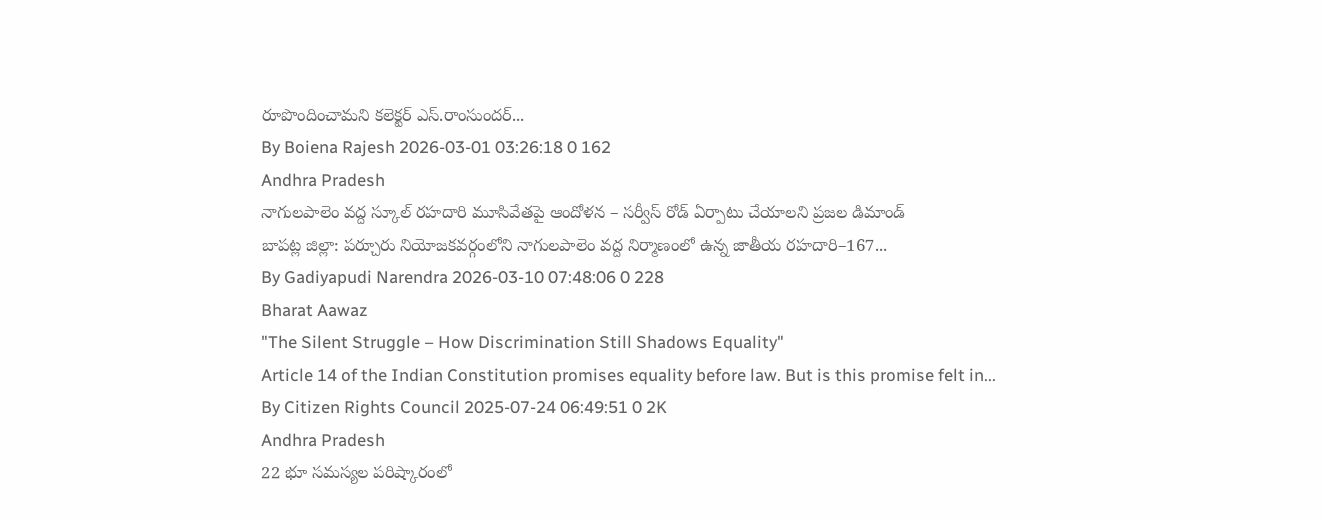రూపొందించామని కలెక్టర్ ఎస్.రాంసుందర్...
By Boiena Rajesh 2026-03-01 03:26:18 0 162
Andhra Pradesh
నాగులపాలెం వద్ద స్కూల్ రహదారి మూసివేతపై ఆందోళన – సర్వీస్ రోడ్ ఏర్పాటు చేయాలని ప్రజల డిమాండ్
బాపట్ల జిల్లా: పర్చూరు నియోజకవర్గంలోని నాగులపాలెం వద్ద నిర్మాణంలో ఉన్న జాతీయ రహదారి–167...
By Gadiyapudi Narendra 2026-03-10 07:48:06 0 228
Bharat Aawaz
"The Silent Struggle – How Discrimination Still Shadows Equality"
Article 14 of the Indian Constitution promises equality before law. But is this promise felt in...
By Citizen Rights Council 2025-07-24 06:49:51 0 2K
Andhra Pradesh
22 భూ సమస్యల పరిష్కారంలో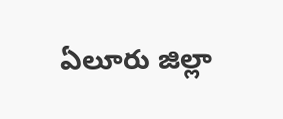ఏలూరు జిల్లా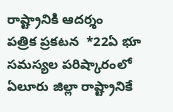రాష్ట్రానికి ఆదర్శం
పత్రిక ప్రకటన  *22ఏ భూ సమస్యల పరిష్కారంలో ఏలూరు జిల్లా రాష్ట్రానికే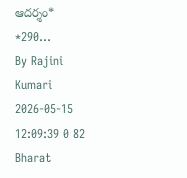ఆదర్శం*   *290...
By Rajini Kumari 2026-05-15 12:09:39 0 82
Bharat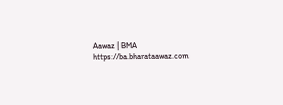Aawaz | BMA https://ba.bharataawaz.com